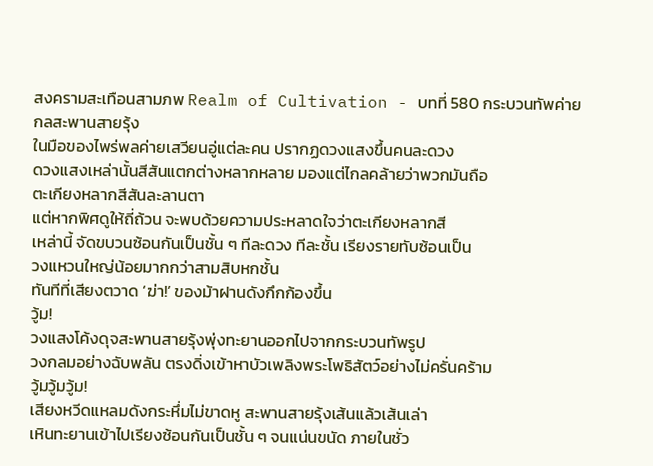สงครามสะเทือนสามภพ Realm of Cultivation - บทที่ 580 กระบวนทัพค่ายกลสะพานสายรุ้ง
ในมือของไพร่พลค่ายเสวียนอู่แต่ละคน ปรากฏดวงแสงขึ้นคนละดวง
ดวงแสงเหล่านั้นสีสันแตกต่างหลากหลาย มองแต่ไกลคล้ายว่าพวกมันถือ
ตะเกียงหลากสีสันละลานตา
แต่หากพิศดูให้ถี่ถ้วน จะพบด้วยความประหลาดใจว่าตะเกียงหลากสี
เหล่านี้ จัดขบวนซ้อนกันเป็นชั้น ๆ ทีละดวง ทีละชั้น เรียงรายทับซ้อนเป็น
วงแหวนใหญ่น้อยมากกว่าสามสิบหกชั้น
ทันทีที่เสียงตวาด ‘ฆ่า!’ ของม้าฝานดังกึกก้องขึ้น
วู้ม!
วงแสงโค้งดุจสะพานสายรุ้งพุ่งทะยานออกไปจากกระบวนทัพรูป
วงกลมอย่างฉับพลัน ตรงดิ่งเข้าหาบัวเพลิงพระโพธิสัตว์อย่างไม่ครั่นคร้าม
วู้มวู้มวู้ม!
เสียงหวีดแหลมดังกระหึ่มไม่ขาดหู สะพานสายรุ้งเส้นแล้วเส้นเล่า
เหินทะยานเข้าไปเรียงซ้อนกันเป็นชั้น ๆ จนแน่นขนัด ภายในชั่ว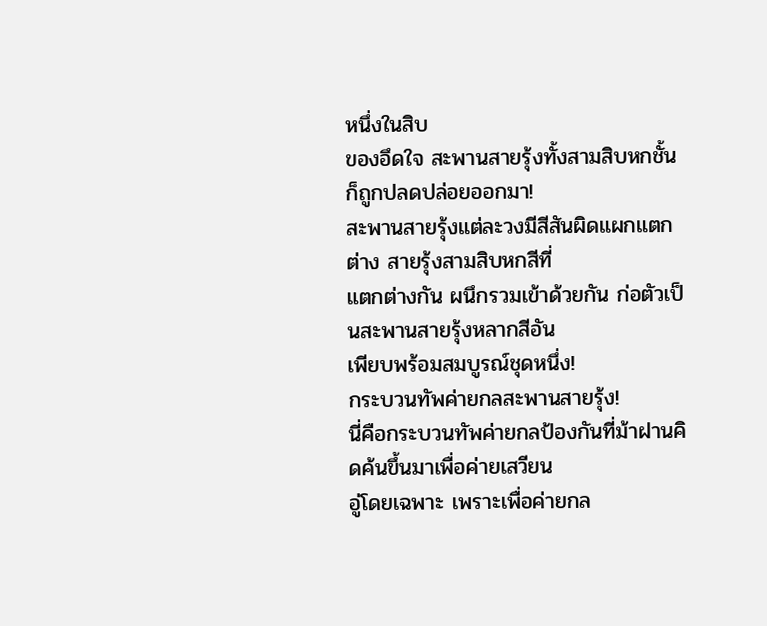หนึ่งในสิบ
ของอึดใจ สะพานสายรุ้งทั้งสามสิบหกชั้นก็ถูกปลดปล่อยออกมา!
สะพานสายรุ้งแต่ละวงมีสีสันผิดแผกแตกต่าง สายรุ้งสามสิบหกสีที่
แตกต่างกัน ผนึกรวมเข้าด้วยกัน ก่อตัวเป็นสะพานสายรุ้งหลากสีอัน
เพียบพร้อมสมบูรณ์ชุดหนึ่ง!
กระบวนทัพค่ายกลสะพานสายรุ้ง!
นี่คือกระบวนทัพค่ายกลป้องกันที่ม้าฝานคิดค้นขึ้นมาเพื่อค่ายเสวียน
อู่โดยเฉพาะ เพราะเพื่อค่ายกล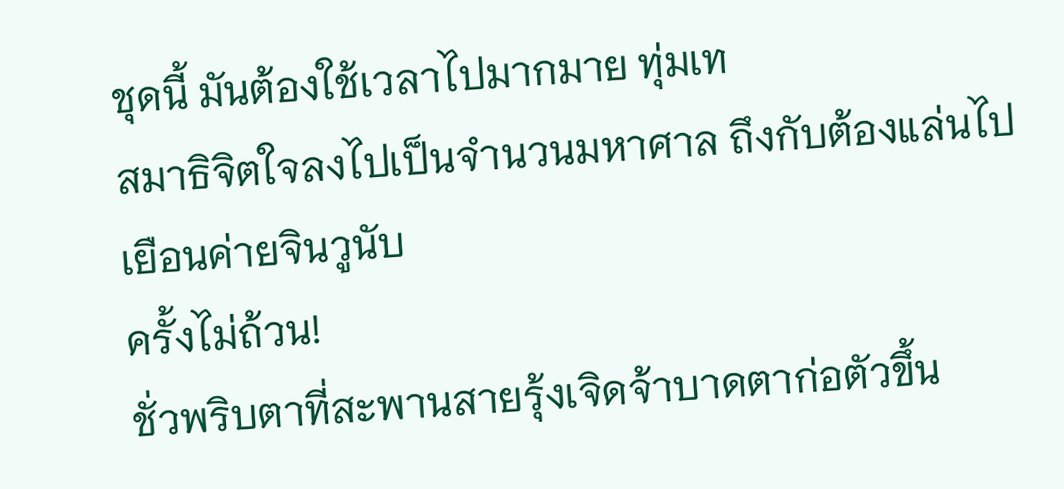ชุดนี้ มันต้องใช้เวลาไปมากมาย ทุ่มเท
สมาธิจิตใจลงไปเป็นจำนวนมหาศาล ถึงกับต้องแล่นไปเยือนค่ายจินวูนับ
ครั้งไม่ถ้วน!
ชั่วพริบตาที่สะพานสายรุ้งเจิดจ้าบาดตาก่อตัวขึ้น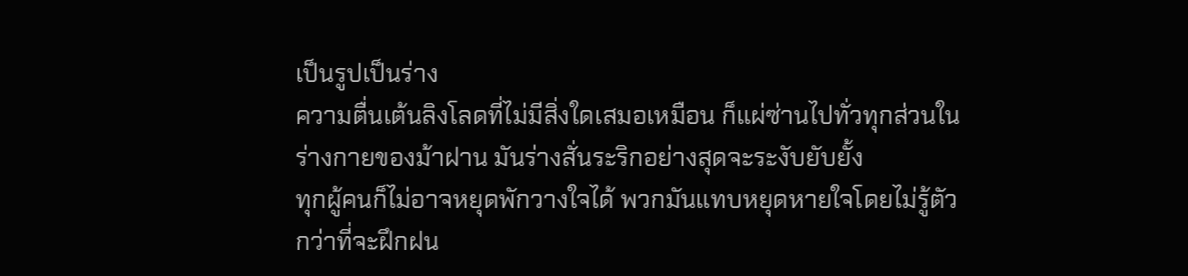เป็นรูปเป็นร่าง
ความตื่นเต้นลิงโลดที่ไม่มีสิ่งใดเสมอเหมือน ก็แผ่ซ่านไปทั่วทุกส่วนใน
ร่างกายของม้าฝาน มันร่างสั่นระริกอย่างสุดจะระงับยับยั้ง
ทุกผู้คนก็ไม่อาจหยุดพักวางใจได้ พวกมันแทบหยุดหายใจโดยไม่รู้ตัว
กว่าที่จะฝึกฝน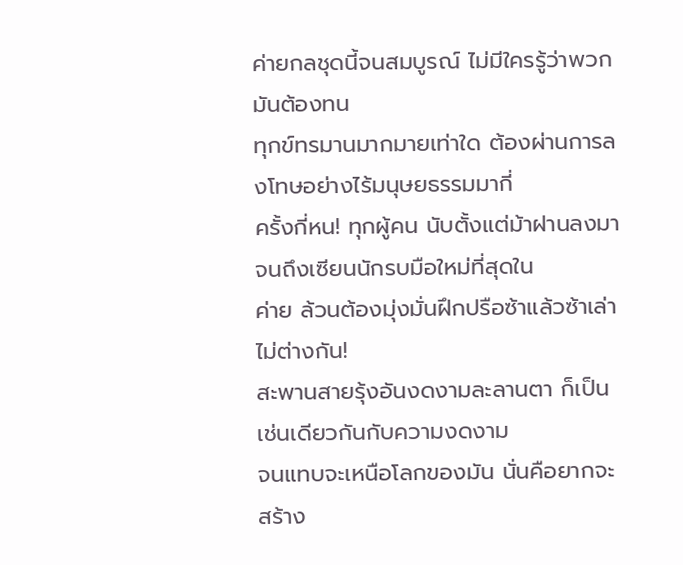ค่ายกลชุดนี้จนสมบูรณ์ ไม่มีใครรู้ว่าพวกมันต้องทน
ทุกข์ทรมานมากมายเท่าใด ต้องผ่านการลงโทษอย่างไร้มนุษยธรรมมากี่
ครั้งกี่หน! ทุกผู้คน นับตั้งแต่ม้าฝานลงมาจนถึงเซียนนักรบมือใหม่ที่สุดใน
ค่าย ล้วนต้องมุ่งมั่นฝึกปรือซ้าแล้วซ้าเล่าไม่ต่างกัน!
สะพานสายรุ้งอันงดงามละลานตา ก็เป็นเช่นเดียวกันกับความงดงาม
จนแทบจะเหนือโลกของมัน นั่นคือยากจะสร้าง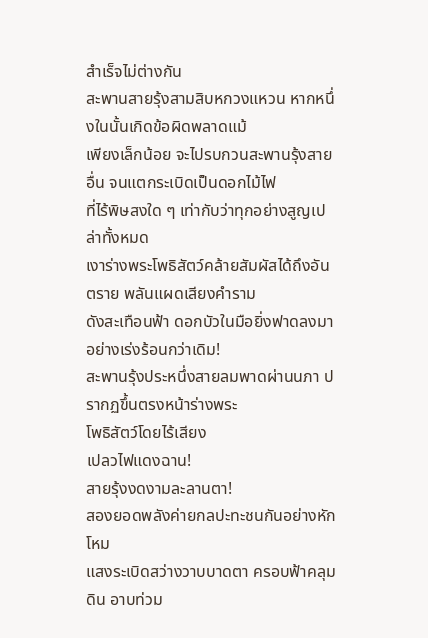สำเร็จไม่ต่างกัน
สะพานสายรุ้งสามสิบหกวงแหวน หากหนึ่งในนั้นเกิดข้อผิดพลาดแม้
เพียงเล็กน้อย จะไปรบกวนสะพานรุ้งสายอื่น จนแตกระเบิดเป็นดอกไม้ไฟ
ที่ไร้พิษสงใด ๆ เท่ากับว่าทุกอย่างสูญเปล่าทั้งหมด
เงาร่างพระโพธิสัตว์คล้ายสัมผัสได้ถึงอันตราย พลันแผดเสียงคำราม
ดังสะเทือนฟ้า ดอกบัวในมือยิ่งฟาดลงมาอย่างเร่งร้อนกว่าเดิม!
สะพานรุ้งประหนึ่งสายลมพาดผ่านนภา ปรากฏขึ้นตรงหน้าร่างพระ
โพธิสัตว์โดยไร้เสียง
เปลวไฟแดงฉาน!
สายรุ้งงดงามละลานตา!
สองยอดพลังค่ายกลปะทะชนกันอย่างหักโหม
แสงระเบิดสว่างวาบบาดตา ครอบฟ้าคลุมดิน อาบท่วม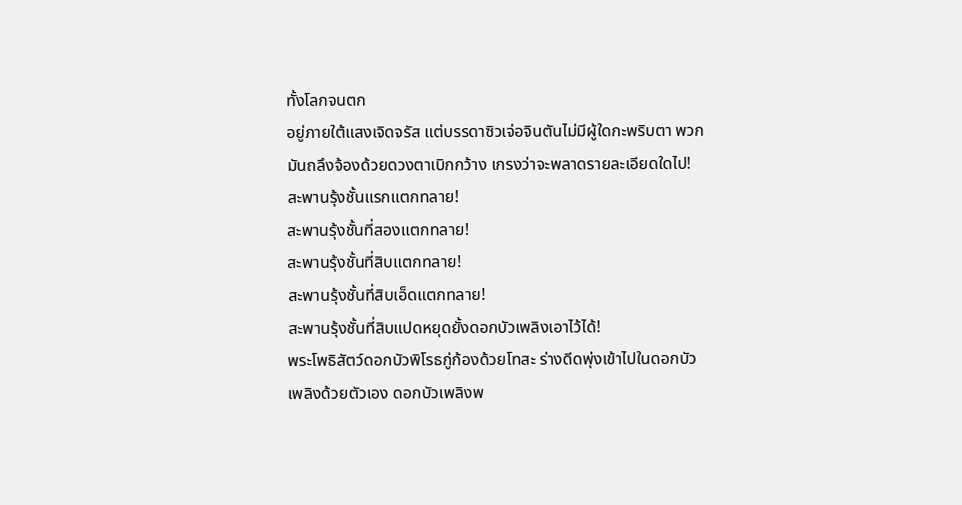ทั้งโลกจนตก
อยู่ภายใต้แสงเจิดจรัส แต่บรรดาซิวเจ่อจินตันไม่มีผู้ใดกะพริบตา พวก
มันถลึงจ้องด้วยดวงตาเบิกกว้าง เกรงว่าจะพลาดรายละเอียดใดไป!
สะพานรุ้งชั้นแรกแตกทลาย!
สะพานรุ้งชั้นที่สองแตกทลาย!
สะพานรุ้งชั้นที่สิบแตกทลาย!
สะพานรุ้งชั้นที่สิบเอ็ดแตกทลาย!
สะพานรุ้งชั้นที่สิบแปดหยุดยั้งดอกบัวเพลิงเอาไว้ได้!
พระโพธิสัตว์ดอกบัวพิโรธกู่ก้องด้วยโทสะ ร่างดีดพุ่งเข้าไปในดอกบัว
เพลิงด้วยตัวเอง ดอกบัวเพลิงพ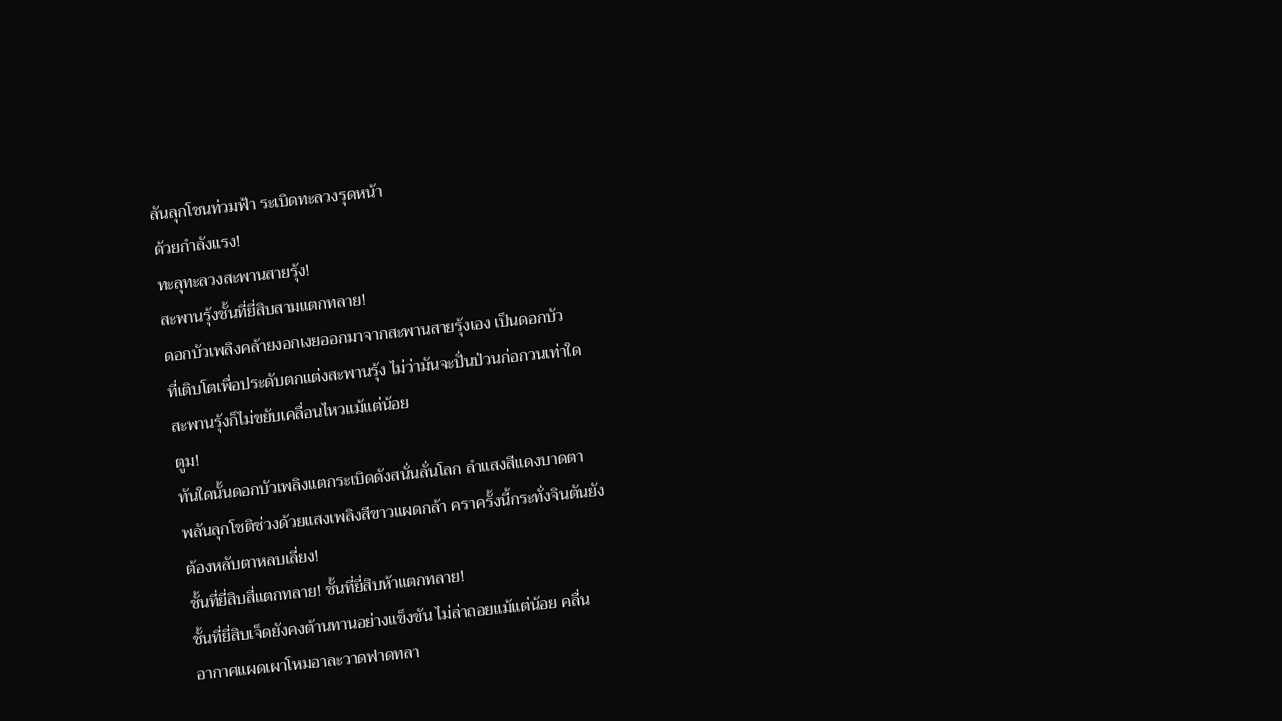ลันลุกโชนท่วมฟ้า ระเบิดทะลวงรุดหน้า
ด้วยกำลังแรง!
ทะลุทะลวงสะพานสายรุ้ง!
สะพานรุ้งชั้นที่ยี่สิบสามแตกทลาย!
ดอกบัวเพลิงคล้ายงอกเงยออกมาจากสะพานสายรุ้งเอง เป็นดอกบัว
ที่เติบโตเพื่อประดับตกแต่งสะพานรุ้ง ไม่ว่ามันจะปั่นป่วนก่อกวนเท่าใด
สะพานรุ้งก็ไม่ขยับเคลื่อนไหวแม้แต่น้อย
ตูม!
ทันใดนั้นดอกบัวเพลิงแตกระเบิดดังสนั่นลั่นโลก ลำแสงสีแดงบาดตา
พลันลุกโชติช่วงด้วยแสงเพลิงสีขาวแผดกล้า คราครั้งนี้กระทั่งจินตันยัง
ต้องหลับตาหลบเลี่ยง!
ชั้นที่ยี่สิบสี่แตกทลาย! ชั้นที่ยี่สิบห้าแตกทลาย!
ชั้นที่ยี่สิบเจ็ดยังคงต้านทานอย่างแข็งขัน ไม่ล่าถอยแม้แต่น้อย คลื่น
อากาศแผดเผาโหมอาละวาดฟาดทลา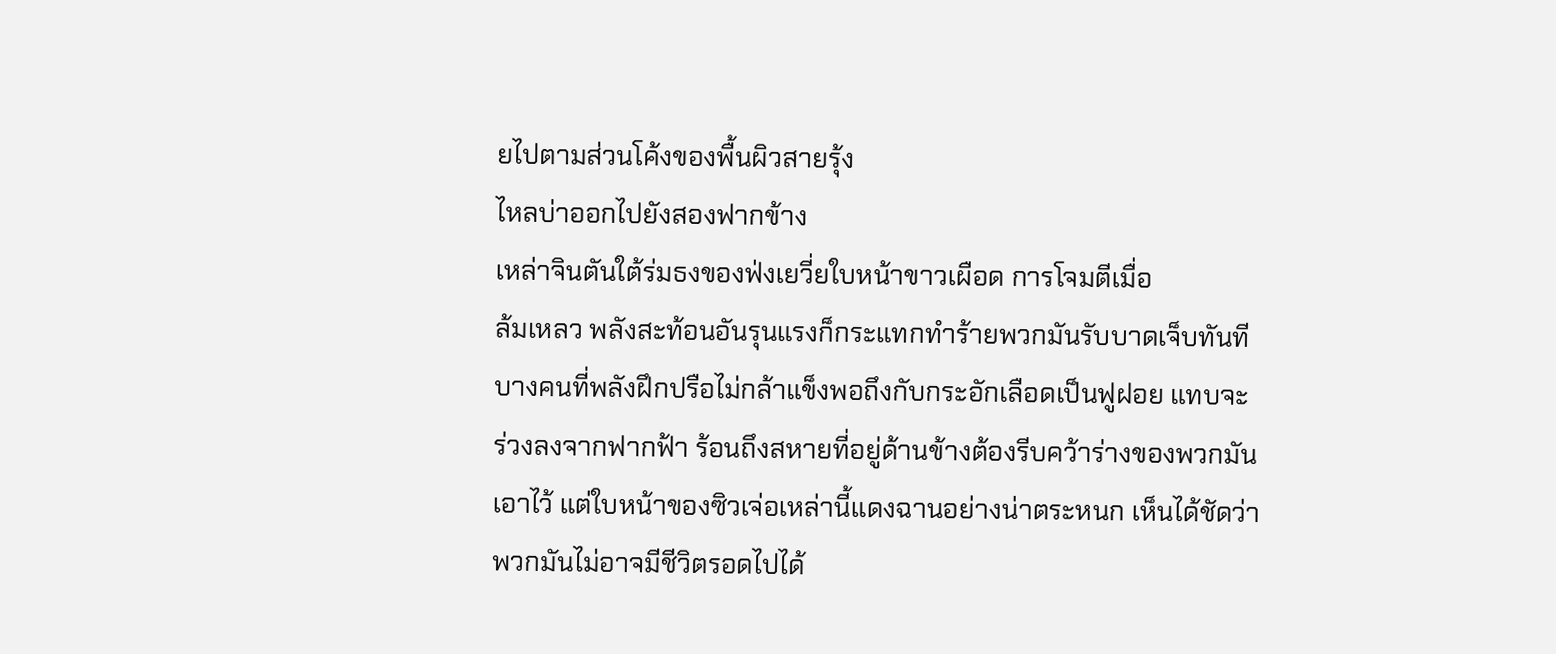ยไปตามส่วนโค้งของพื้นผิวสายรุ้ง
ไหลบ่าออกไปยังสองฟากข้าง
เหล่าจินตันใต้ร่มธงของฟ่งเยวี่ยใบหน้าขาวเผือด การโจมตีเมื่อ
ล้มเหลว พลังสะท้อนอันรุนแรงก็กระแทกทำร้ายพวกมันรับบาดเจ็บทันที
บางคนที่พลังฝึกปรือไม่กล้าแข็งพอถึงกับกระอักเลือดเป็นฟูฝอย แทบจะ
ร่วงลงจากฟากฟ้า ร้อนถึงสหายที่อยู่ด้านข้างต้องรีบคว้าร่างของพวกมัน
เอาไว้ แต่ใบหน้าของซิวเจ่อเหล่านี้แดงฉานอย่างน่าตระหนก เห็นได้ชัดว่า
พวกมันไม่อาจมีชีวิตรอดไปได้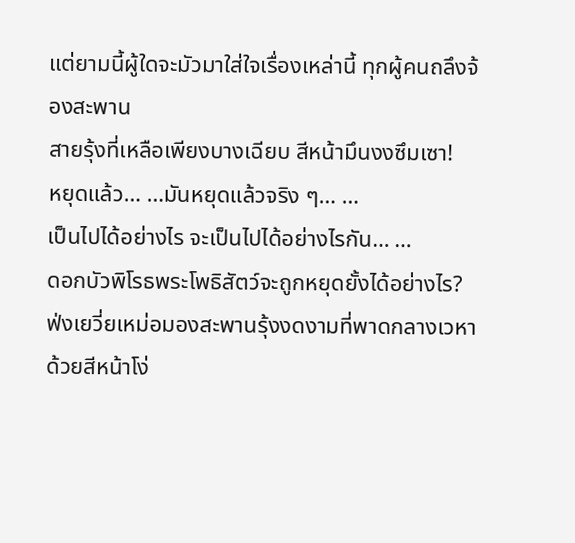แต่ยามนี้ผู้ใดจะมัวมาใส่ใจเรื่องเหล่านี้ ทุกผู้คนถลึงจ้องสะพาน
สายรุ้งที่เหลือเพียงบางเฉียบ สีหน้ามึนงงซึมเซา!
หยุดแล้ว… …มันหยุดแล้วจริง ๆ… …
เป็นไปได้อย่างไร จะเป็นไปได้อย่างไรกัน… …
ดอกบัวพิโรธพระโพธิสัตว์จะถูกหยุดยั้งได้อย่างไร?
ฟ่งเยวี่ยเหม่อมองสะพานรุ้งงดงามที่พาดกลางเวหาด้วยสีหน้าโง่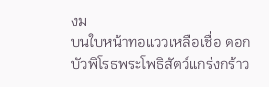งม
บนใบหน้าทอแววเหลือเชื่อ ดอกบัวพิโรธพระโพธิสัตว์แกร่งกร้าว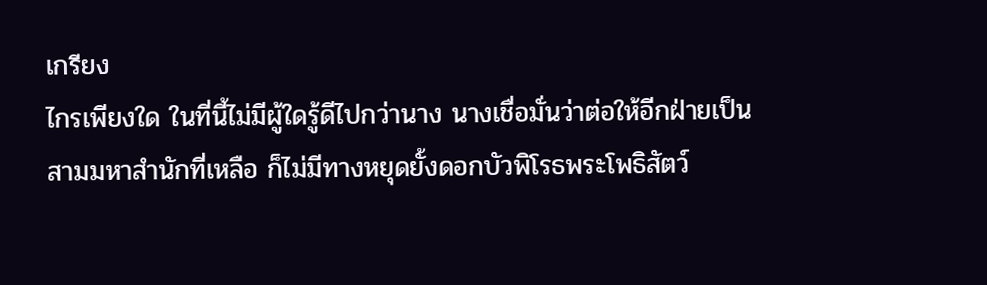เกรียง
ไกรเพียงใด ในที่นี้ไม่มีผู้ใดรู้ดีไปกว่านาง นางเชื่อมั่นว่าต่อให้อีกฝ่ายเป็น
สามมหาสำนักที่เหลือ ก็ไม่มีทางหยุดยั้งดอกบัวพิโรธพระโพธิสัตว์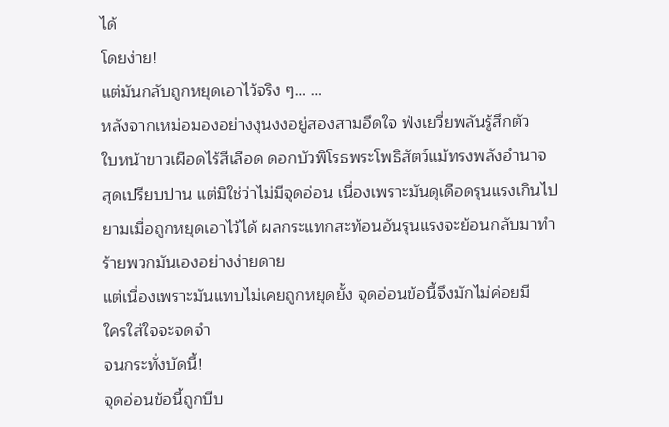ได้
โดยง่าย!
แต่มันกลับถูกหยุดเอาไว้จริง ๆ… …
หลังจากเหม่อมองอย่างงุนงงอยู่สองสามอึดใจ ฟ่งเยวี่ยพลันรู้สึกตัว
ใบหน้าขาวเผือดไร้สีเลือด ดอกบัวพิโรธพระโพธิสัตว์แม้ทรงพลังอำนาจ
สุดเปรียบปาน แต่มิใช่ว่าไม่มีจุดอ่อน เนื่องเพราะมันดุเดือดรุนแรงเกินไป
ยามเมื่อถูกหยุดเอาไว้ได้ ผลกระแทกสะท้อนอันรุนแรงจะย้อนกลับมาทำ
ร้ายพวกมันเองอย่างง่ายดาย
แต่เนื่องเพราะมันแทบไม่เคยถูกหยุดยั้ง จุดอ่อนข้อนี้จึงมักไม่ค่อยมี
ใครใส่ใจจะจดจำ
จนกระทั่งบัดนี้!
จุดอ่อนข้อนี้ถูกบีบ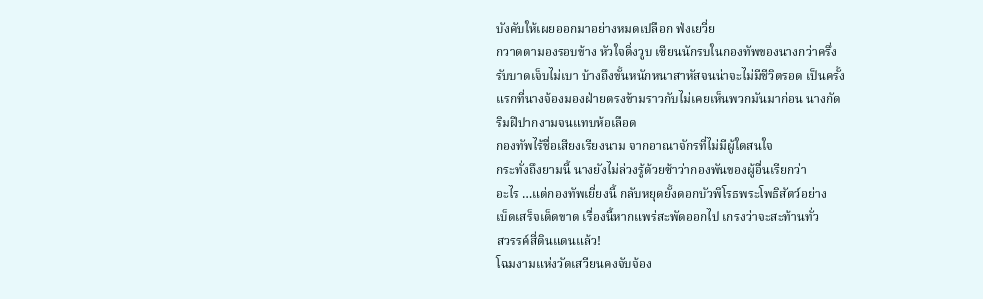บังคับให้เผยออกมาอย่างหมดเปลือก ฟ่งเยวี่ย
กวาดตามองรอบข้าง หัวใจดิ่งวูบ เซียนนักรบในกองทัพของนางกว่าครึ่ง
รับบาดเจ็บไม่เบา บ้างถึงขั้นหนักหนาสาหัสจนน่าจะไม่มีชีวิตรอด เป็นครั้ง
แรกที่นางจ้องมองฝ่ายตรงข้ามราวกับไม่เคยเห็นพวกมันมาก่อน นางกัด
ริมฝีปากงามจนแทบห้อเลือด
กองทัพไร้ชื่อเสียงเรียงนาม จากอาณาจักรที่ไม่มีผู้ใดสนใจ
กระทั่งถึงยามนี้ นางยังไม่ล่วงรู้ด้วยซ้าว่ากองพันของผู้อื่นเรียกว่า
อะไร …แต่กองทัพเยี่ยงนี้ กลับหยุดยั้งดอกบัวพิโรธพระโพธิสัตว์อย่าง
เบ็ดเสร็จเด็ดขาด เรื่องนี้หากแพร่สะพัดออกไป เกรงว่าจะสะท้านทั่ว
สวรรค์สี่ดินแดนแล้ว!
โฉมงามแห่งวัดเสวียนคงจับจ้อง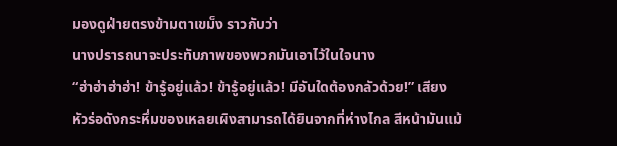มองดูฝ่ายตรงข้ามตาเขม็ง ราวกับว่า
นางปรารถนาจะประทับภาพของพวกมันเอาไว้ในใจนาง
“ฮ่าฮ่าฮ่าฮ่า! ข้ารู้อยู่แล้ว! ข้ารู้อยู่แล้ว! มีอันใดต้องกลัวด้วย!” เสียง
หัวร่อดังกระหึ่มของเหลยเผิงสามารถได้ยินจากที่ห่างไกล สีหน้ามันแม้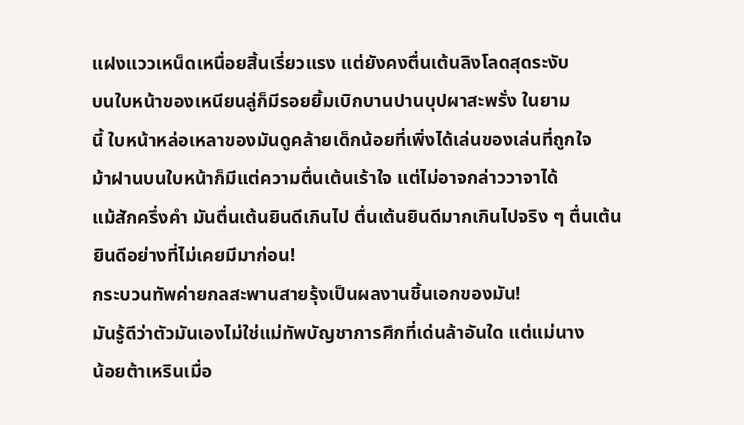แฝงแววเหน็ดเหนื่อยสิ้นเรี่ยวแรง แต่ยังคงตื่นเต้นลิงโลดสุดระงับ
บนใบหน้าของเหนียนลู่ก็มีรอยยิ้มเบิกบานปานบุปผาสะพรั่ง ในยาม
นี้ ใบหน้าหล่อเหลาของมันดูคล้ายเด็กน้อยที่เพิ่งได้เล่นของเล่นที่ถูกใจ
ม้าฝานบนใบหน้าก็มีแต่ความตื่นเต้นเร้าใจ แต่ไม่อาจกล่าววาจาได้
แม้สักครึ่งคำ มันตื่นเต้นยินดีเกินไป ตื่นเต้นยินดีมากเกินไปจริง ๆ ตื่นเต้น
ยินดีอย่างที่ไม่เคยมีมาก่อน!
กระบวนทัพค่ายกลสะพานสายรุ้งเป็นผลงานชิ้นเอกของมัน!
มันรู้ดีว่าตัวมันเองไม่ใช่แม่ทัพบัญชาการศึกที่เด่นล้าอันใด แต่แม่นาง
น้อยต้าเหรินเมื่อ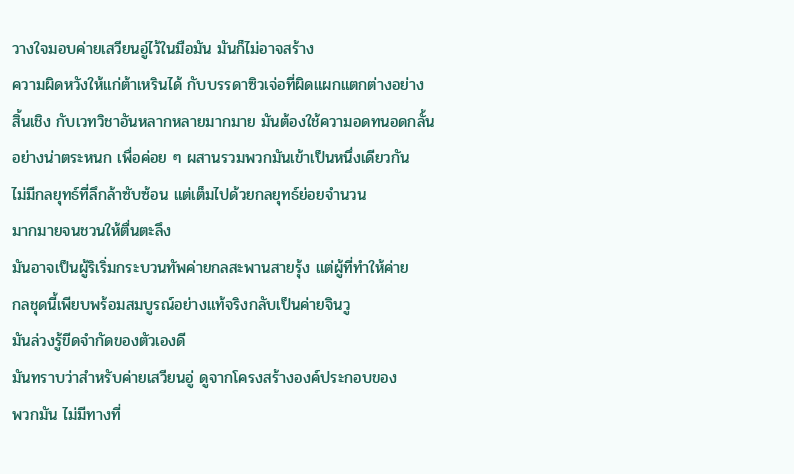วางใจมอบค่ายเสวียนอู่ไว้ในมือมัน มันก็ไม่อาจสร้าง
ความผิดหวังให้แก่ต้าเหรินได้ กับบรรดาซิวเจ่อที่ผิดแผกแตกต่างอย่าง
สิ้นเชิง กับเวทวิชาอันหลากหลายมากมาย มันต้องใช้ความอดทนอดกลั้น
อย่างน่าตระหนก เพื่อค่อย ๆ ผสานรวมพวกมันเข้าเป็นหนึ่งเดียวกัน
ไม่มีกลยุทธ์ที่ลึกล้าซับซ้อน แต่เต็มไปด้วยกลยุทธ์ย่อยจำนวน
มากมายจนชวนให้ตื่นตะลึง
มันอาจเป็นผู้ริเริ่มกระบวนทัพค่ายกลสะพานสายรุ้ง แต่ผู้ที่ทำให้ค่าย
กลชุดนี้เพียบพร้อมสมบูรณ์อย่างแท้จริงกลับเป็นค่ายจินวู
มันล่วงรู้ขีดจำกัดของตัวเองดี
มันทราบว่าสำหรับค่ายเสวียนอู่ ดูจากโครงสร้างองค์ประกอบของ
พวกมัน ไม่มีทางที่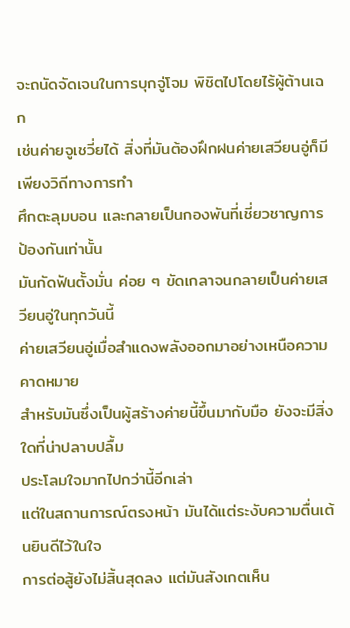จะถนัดจัดเจนในการบุกจู่โจม พิชิตไปโดยไร้ผู้ต้านเฉก
เช่นค่ายจูเชวี่ยได้ สิ่งที่มันต้องฝึกฝนค่ายเสวียนอู่ก็มีเพียงวิถีทางการทำ
ศึกตะลุมบอน และกลายเป็นกองพันที่เชี่ยวชาญการป้องกันเท่านั้น
มันกัดฟันตั้งมั่น ค่อย ๆ ขัดเกลาจนกลายเป็นค่ายเสวียนอู่ในทุกวันนี้
ค่ายเสวียนอู่เมื่อสำแดงพลังออกมาอย่างเหนือความคาดหมาย
สำหรับมันซึ่งเป็นผู้สร้างค่ายนี้ขึ้นมากับมือ ยังจะมีสิ่งใดที่น่าปลาบปลื้ม
ประโลมใจมากไปกว่านี้อีกเล่า
แต่ในสถานการณ์ตรงหน้า มันได้แต่ระงับความตื่นเต้นยินดีไว้ในใจ
การต่อสู้ยังไม่สิ้นสุดลง แต่มันสังเกตเห็น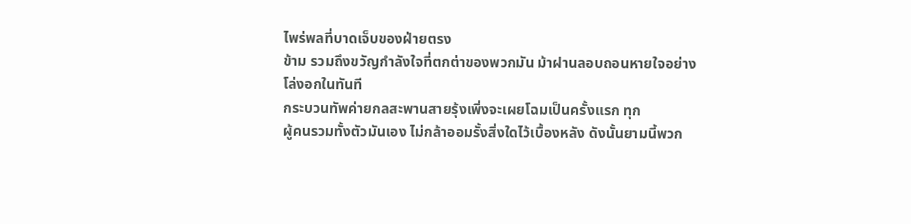ไพร่พลที่บาดเจ็บของฝ่ายตรง
ข้าม รวมถึงขวัญกำลังใจที่ตกต่าของพวกมัน ม้าฝานลอบถอนหายใจอย่าง
โล่งอกในทันที
กระบวนทัพค่ายกลสะพานสายรุ้งเพิ่งจะเผยโฉมเป็นครั้งแรก ทุก
ผู้คนรวมทั้งตัวมันเอง ไม่กล้าออมรั้งสิ่งใดไว้เบื้องหลัง ดังนั้นยามนี้พวก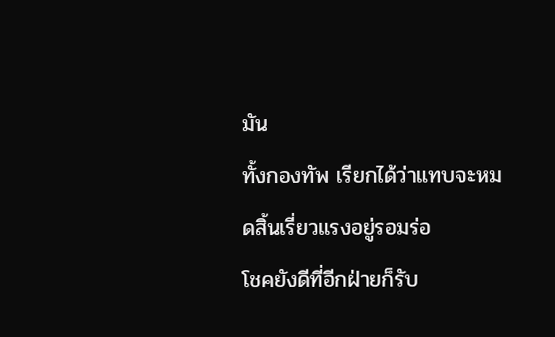มัน
ทั้งกองทัพ เรียกได้ว่าแทบจะหมดสิ้นเรี่ยวแรงอยู่รอมร่อ
โชคยังดีที่อีกฝ่ายก็รับ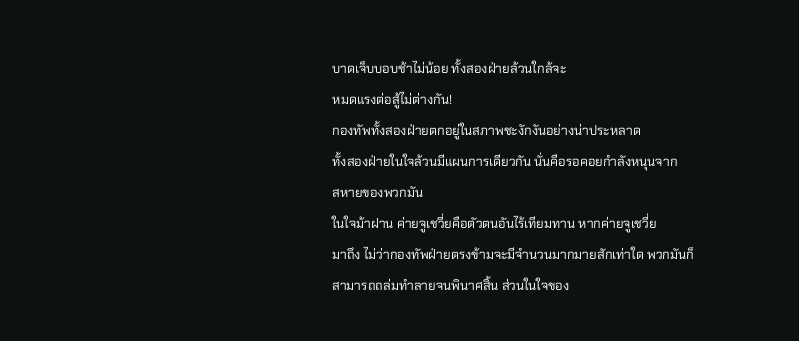บาดเจ็บบอบช้าไม่น้อย ทั้งสองฝ่ายล้วนใกล้จะ
หมดแรงต่อสู้ไม่ต่างกัน!
กองทัพทั้งสองฝ่ายตกอยู่ในสภาพชะงักงันอย่างน่าประหลาด
ทั้งสองฝ่ายในใจล้วนมีแผนการเดียวกัน นั่นคือรอคอยกำลังหนุนจาก
สหายของพวกมัน
ในใจม้าฝาน ค่ายจูเชวี่ยคือตัวตนอันไร้เทียมทาน หากค่ายจูเชวี่ย
มาถึง ไม่ว่ากองทัพฝ่ายตรงข้ามจะมีจำนวนมากมายสักเท่าใด พวกมันก็
สามารถถล่มทำลายจนพินาศสิ้น ส่วนในใจของ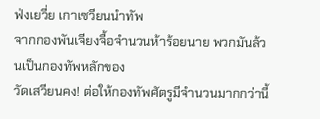ฟ่งเยวี่ย เกาเซวียนนำทัพ
จากกองพันเจียงจื้อจำนวนห้าร้อยนาย พวกมันล้วนเป็นกองทัพหลักของ
วัดเสวียนคง! ต่อให้กองทัพศัตรูมีจำนวนมากกว่านี้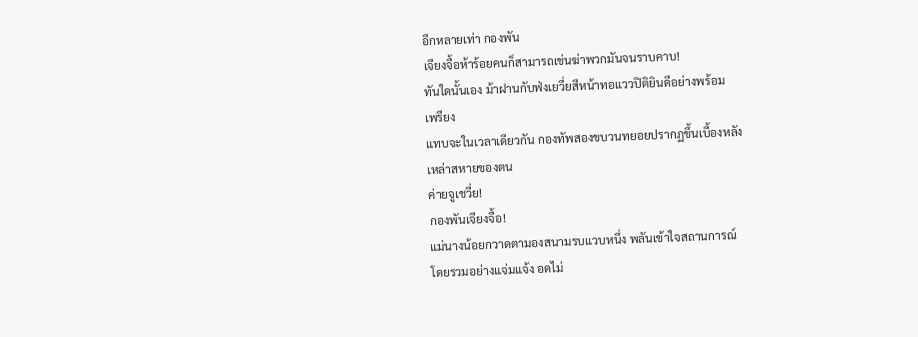อีกหลายเท่า กองพัน
เจียงจื้อห้าร้อยคนก็สามารถเข่นฆ่าพวกมันจนราบคาบ!
ทันใดนั้นเอง ม้าฝานกับฟ่งเยวี่ยสีหน้าทอแววปิติยินดีอย่างพร้อม
เพรียง
แทบจะในเวลาเดียวกัน กองทัพสองขบวนทยอยปรากฏขึ้นเบื้องหลัง
เหล่าสหายของตน
ค่ายจูเชวี่ย!
กองพันเจียงจื้อ!
แม่นางน้อยกวาดตามองสนามรบแวบหนึ่ง พลันเข้าใจสถานการณ์
โดยรวมอย่างแจ่มแจ้ง อดไม่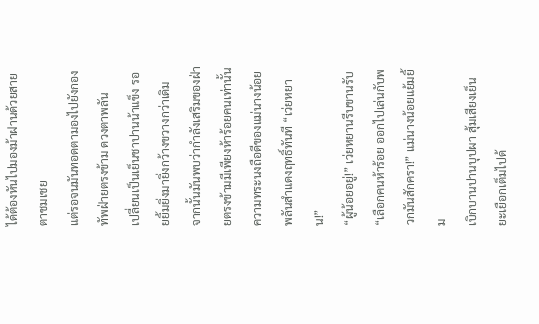ได้ต้องหันไปมองม้าฝานด้วยสายตาชมเชย
แต่รอจนมันทอดตามองไปยังกองทัพฝ่ายตรงข้าม ดวงตาพลัน
เปลี่ยนเป็นเย็นชาปานน้าแข็ง รอยยิ้มยิ่งมายิ่งกว้างขวางกว่าเดิม
จากนั้นมันพบว่ากำลังเสริมของฝ่ายตรงข้ามมีเพียงห้าร้อยคนเท่านั้น
ความทระนงถือดีของแม่นางน้อยพลันสำแดงฤทธิ์ทันที “เว่ยหยาน!”
“ผู้น้อยอยู่!” เว่ยหยานรีบขานรับ
“เลือกคนห้าร้อย ออกไปเล่นกับพวกมันสักครา!” แม่นางน้อยแย้มยิ้ม
เบิกบานปานบุปผา สุ้มเสียงเย็นยะเยือกเต็มไปด้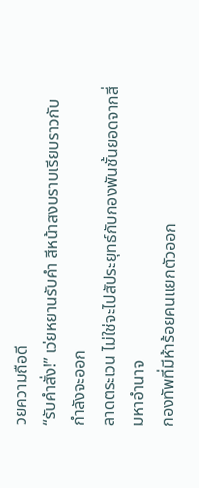วยความถือดี
“รับคำสั่ง!” เว่ยหยานรับคำ สีหน้าสงบราบเรียบราวกับกำลังจะออก
ลาดตระเวน ไม่ใช่จะไปสัประยุทธ์กับกองพันชั้นยอดจากสี่มหาอำนาจ
กองทัพที่มีห้าร้อยคนแยกตัวออก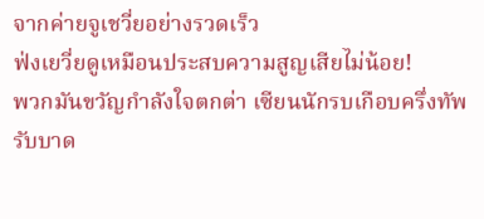จากค่ายจูเชวี่ยอย่างรวดเร็ว
ฟ่งเยวี่ยดูเหมือนประสบความสูญเสียไม่น้อย!
พวกมันขวัญกำลังใจตกต่า เซียนนักรบเกือบครึ่งทัพรับบาด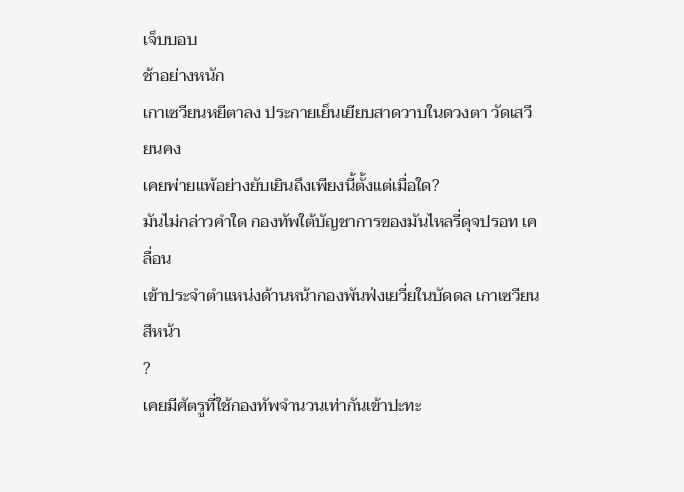เจ็บบอบ
ช้าอย่างหนัก
เกาเซวียนหยีตาลง ประกายเย็นเยียบสาดวาบในดวงตา วัดเสวียนคง
เคยพ่ายแพ้อย่างยับเยินถึงเพียงนี้ตั้งแต่เมื่อใด?
มันไม่กล่าวคำใด กองทัพใต้บัญชาการของมันไหลรี่ดุจปรอท เคลื่อน
เข้าประจำตำแหน่งด้านหน้ากองพันฟ่งเยวี่ยในบัดดล เกาเซวียนสีหน้า
?
เคยมีศัตรูที่ใช้กองทัพจำนวนเท่ากันเข้าปะทะ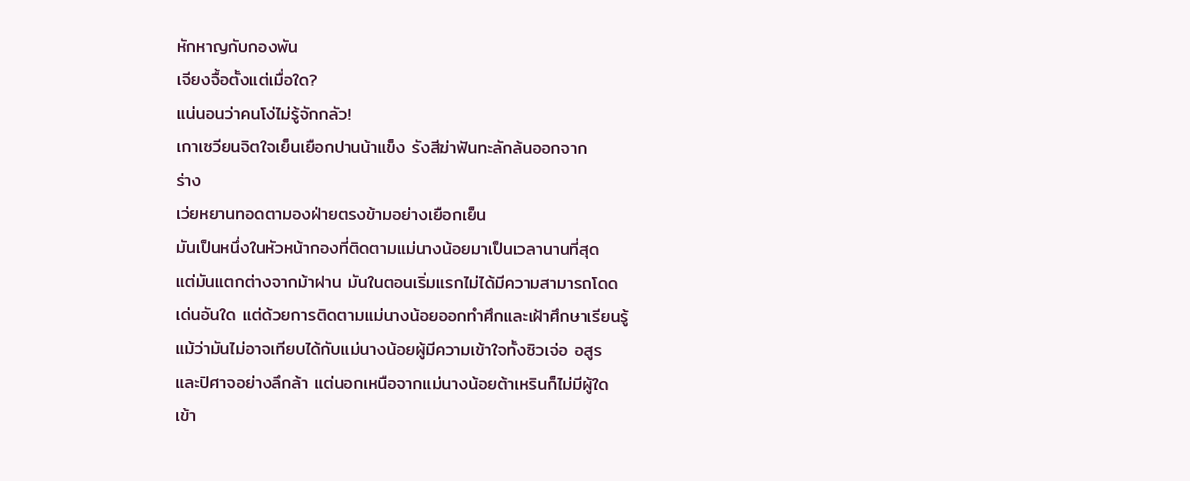หักหาญกับกองพัน
เจียงจื้อตั้งแต่เมื่อใด?
แน่นอนว่าคนโง่ไม่รู้จักกลัว!
เกาเซวียนจิตใจเย็นเยือกปานน้าแข็ง รังสีฆ่าฟันทะลักล้นออกจาก
ร่าง
เว่ยหยานทอดตามองฝ่ายตรงข้ามอย่างเยือกเย็น
มันเป็นหนึ่งในหัวหน้ากองที่ติดตามแม่นางน้อยมาเป็นเวลานานที่สุด
แต่มันแตกต่างจากม้าฝาน มันในตอนเริ่มแรกไม่ได้มีความสามารถโดด
เด่นอันใด แต่ด้วยการติดตามแม่นางน้อยออกทำศึกและเฝ้าศึกษาเรียนรู้
แม้ว่ามันไม่อาจเทียบได้กับแม่นางน้อยผู้มีความเข้าใจทั้งซิวเจ่อ อสูร
และปิศาจอย่างลึกล้า แต่นอกเหนือจากแม่นางน้อยต้าเหรินก็ไม่มีผู้ใด
เข้า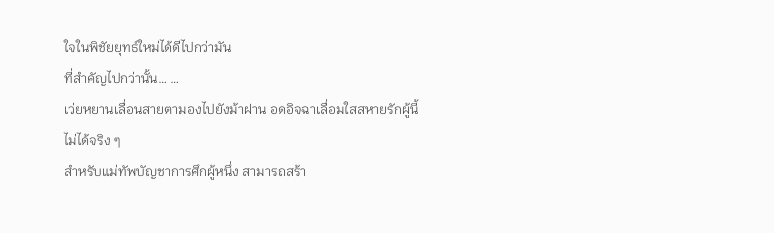ใจในพิชัยยุทธ์ใหม่ได้ดีไปกว่ามัน
ที่สำคัญไปกว่านั้น… …
เว่ยหยานเลื่อนสายตามองไปยังม้าฝาน อดอิจฉาเลื่อมใสสหายรักผู้นี้
ไม่ได้จริง ๆ
สำหรับแม่ทัพบัญชาการศึกผู้หนึ่ง สามารถสร้า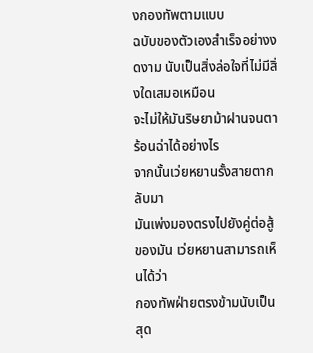งกองทัพตามแบบ
ฉบับของตัวเองสำเร็จอย่างงดงาม นับเป็นสิ่งล่อใจที่ไม่มีสิ่งใดเสมอเหมือน
จะไม่ให้มันริษยาม้าฝานจนตาร้อนฉ่าได้อย่างไร
จากนั้นเว่ยหยานรั้งสายตากลับมา
มันเพ่งมองตรงไปยังคู่ต่อสู้ของมัน เว่ยหยานสามารถเห็นได้ว่า
กองทัพฝ่ายตรงข้ามนับเป็นสุด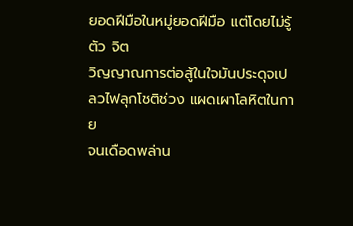ยอดฝีมือในหมู่ยอดฝีมือ แต่โดยไม่รู้ตัว จิต
วิญญาณการต่อสู้ในใจมันประดุจเปลวไฟลุกโชติช่วง แผดเผาโลหิตในกาย
จนเดือดพล่าน